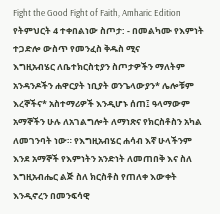Fight the Good Fight of Faith, Amharic Edition
የትምህርት 4 ተቀበልነው ስጦታ: - በመልካሙ የእምነት ተጋድሎ ውስጥ የመንፈስ ቅዱስ ሚና
እግዚአብሄር ለቤተክርስቲያን ስጦታዎችን ማለትም አንዳንዶችን ሐዋርያት ነቢያት ወንጌላውያን* ሌሎቹም እረኞችና* አስተማሪዎች እንዲሆኑ ሰጠ፤ ዓላማውም አማኞችን ሁሉ ለአገልግሎት ለማነጽና የክርስቶስን አካል ለመገንባት ነው። የእግዚአብሄር ሐሳብ እኛ ሁላችንም እንደ አማኞች የእምነትን አንድነት ለመጠበቅ እና ስለ እግዚአብሔር ልጅ ስለ ክርስቶስ የጠለቀ እውቀት እንዲኖረን በመንፍሳዊ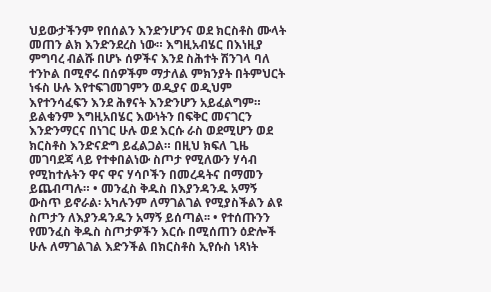ህይውታችንም የበሰልን እንድንሆንና ወደ ክርስቶስ ሙላት መጠን ልክ እንድንደረስ ነው። እግዚአብሄር በእነዚያ ምግባረ ብልሹ በሆኑ ሰዎችና እንደ ስሕተት ሽንገላ ባለ ተንኮል በሚኖሩ በሰዎችም ማታለል ምክንያት በትምህርት ነፋስ ሁሉ እየተፍገመገምን ወዲያና ወዲህም እየተንሳፈፍን እንደ ሕፃናት እንድንሆን አይፈልግም። ይልቁንም እግዚአበሄር እውነትን በፍቅር መናገርን እንድንማርና በነገር ሁሉ ወደ እርሱ ራስ ወደሚሆን ወደ ክርስቶስ እንድናድግ ይፈልጋል። በዚህ ክፍለ ጊዜ መገባደጃ ላይ የተቀበልነው ስጦታ የሚለውን ሃሳብ የሚከተሉትን ዋና ዋና ሃሳቦችን በመረዳትና በማመን ይጨብጣሉ። • መንፈስ ቅዱስ በእያንዳንዱ አማኝ ውስጥ ይኖራል፡ አካሉንም ለማገልገል የሚያስችልን ልዩ ስጦታን ለእያንዳንዱን አማኝ ይሰጣል፡፡ • የተሰጡንን የመንፈስ ቅዱስ ስጦታዎችን እርሱ በሚሰጠን ዕድሎች ሁሉ ለማገልገል እድንችል በክርስቶስ ኢየሱስ ነጻነት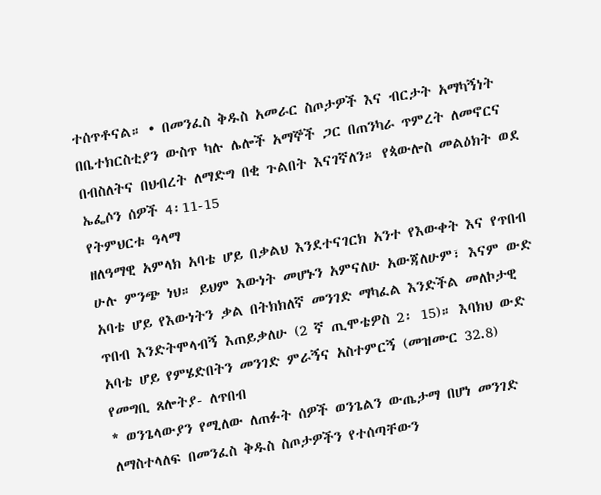ተሰጥቶናል። • በመንፈስ ቅዱስ አመራር ስጦታዎች እና ብርታት አማካኝነት በቤተክርስቲያን ውስጥ ካሉ ሌሎች አማኞች ጋር በጠንካራ ጥምረት ለመኖርና በብስለትና በህብረት ለማድግ በቂ ጉልበት እናገኛለን። የጳውሎስ መልዕክት ወደ ኤፌሶን ሰዎች 4፡11-15
የትምህርቱ ዓላማ
ዘለዓማዊ አምላክ አባቴ ሆይ በቃልህ እንደተናገርክ አንተ የእውቀት እና የጥበብ ሁሉ ምንጭ ነህ። ይህም እውነት መሆኑን አምናለሁ አውጃለሁም፣ እናም ውድ አባቴ ሆይ የእውነትን ቃል በትክክለኛ መንገድ ማካፈል እንድችል መለኮታዊ ጥበብ እንድትሞላብኝ እጠይቃለሁ (2 ኛ ጢሞቴዎስ 2፡ 15)። እባክህ ውድ አባቴ ሆይ የምሄድበትን መንገድ ምራኝና አስተምርኝ (መዝሙር 32.8)
የመግቢ ጸሎትያ- ለጥበብ
* ወንጌላውያን የሚለው ለጠፉት ሰዎች ወንጌልን ውጤታማ በሆነ መንገድ ለማስተላለፍ በመንፈስ ቅዱስ ስጦታዎችን የተሰጣቸውን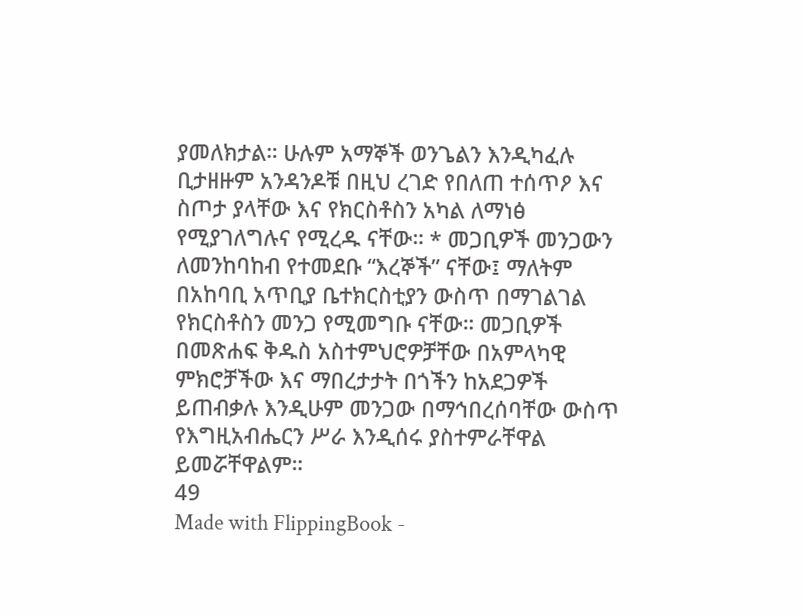ያመለክታል። ሁሉም አማኞች ወንጌልን እንዲካፈሉ ቢታዘዙም አንዳንዶቹ በዚህ ረገድ የበለጠ ተሰጥዖ እና ስጦታ ያላቸው እና የክርስቶስን አካል ለማነፅ የሚያገለግሉና የሚረዱ ናቸው። * መጋቢዎች መንጋውን ለመንከባከብ የተመደቡ “እረኞች” ናቸው፤ ማለትም በአከባቢ አጥቢያ ቤተክርስቲያን ውስጥ በማገልገል የክርስቶስን መንጋ የሚመግቡ ናቸው። መጋቢዎች በመጽሐፍ ቅዱስ አስተምህሮዎቻቸው በአምላካዊ ምክሮቻችው እና ማበረታታት በጎችን ከአደጋዎች ይጠብቃሉ እንዲሁም መንጋው በማኅበረሰባቸው ውስጥ የእግዚአብሔርን ሥራ እንዲሰሩ ያስተምራቸዋል ይመሯቸዋልም።
49
Made with FlippingBook -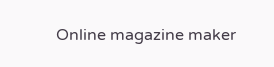Online magazine maker